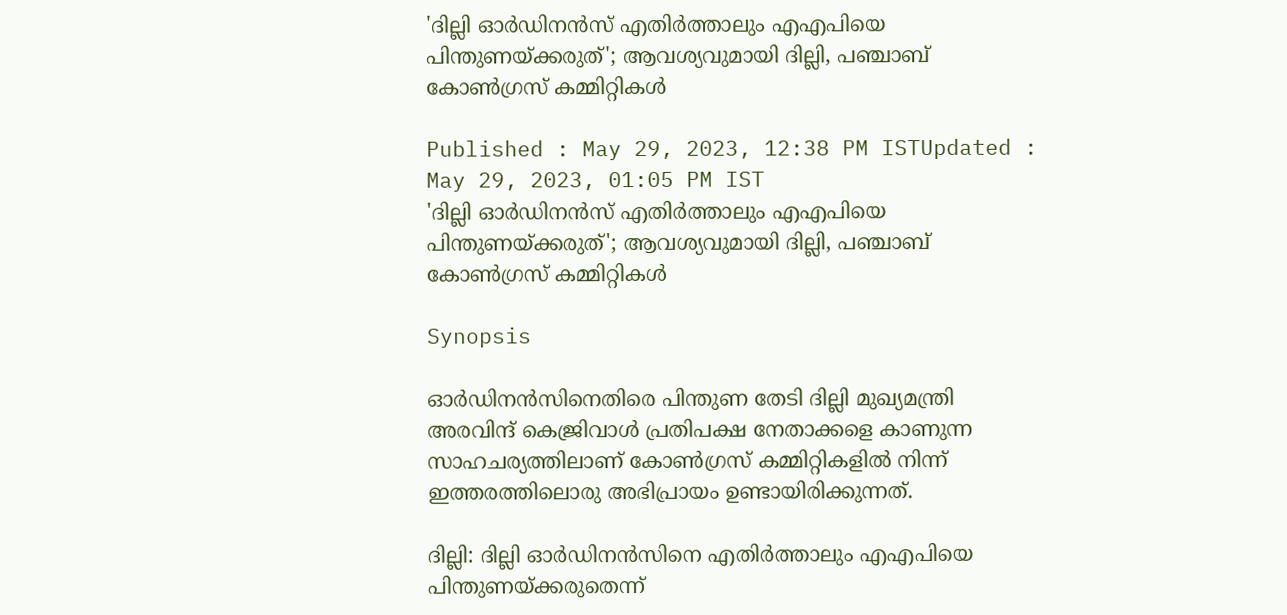'ദില്ലി ഓർഡിനൻസ് എതിർത്താലും എഎപിയെ പിന്തുണയ്ക്കരുത്'; ആവശ്യവുമായി ദില്ലി, പഞ്ചാബ് കോൺഗ്രസ് കമ്മിറ്റികൾ

Published : May 29, 2023, 12:38 PM ISTUpdated : May 29, 2023, 01:05 PM IST
'ദില്ലി ഓർഡിനൻസ് എതിർത്താലും എഎപിയെ പിന്തുണയ്ക്കരുത്'; ആവശ്യവുമായി ദില്ലി, പഞ്ചാബ് കോൺഗ്രസ് കമ്മിറ്റികൾ

Synopsis

ഓർഡിനൻസിനെതിരെ പിന്തുണ തേടി ദില്ലി മുഖ്യമന്ത്രി അരവിന്ദ് കെജ്രിവാൾ പ്രതിപക്ഷ നേതാക്കളെ കാണുന്ന സാഹചര്യത്തിലാണ് കോൺഗ്രസ് കമ്മിറ്റികളിൽ നിന്ന് ഇത്തരത്തിലൊരു അഭിപ്രായം ഉണ്ടായിരിക്കുന്നത്.

ദില്ലി: ദില്ലി ഓർഡിനൻസിനെ എതിർത്താലും എഎപിയെ പിന്തുണയ്ക്കരുതെന്ന്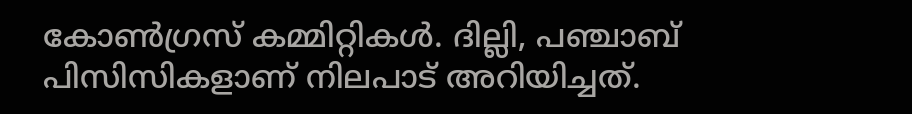കോൺഗ്രസ് കമ്മിറ്റികൾ. ദില്ലി, പഞ്ചാബ് പിസിസികളാണ് നിലപാട് അറിയിച്ചത്.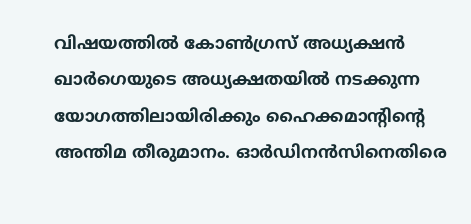വിഷയത്തിൽ കോൺഗ്രസ് അധ്യക്ഷൻ ഖാർഗെയുടെ അധ്യക്ഷതയിൽ നടക്കുന്ന യോഗത്തിലായിരിക്കും ഹൈക്കമാന്റിന്റെ അന്തിമ തീരുമാനം. ഓർഡിനൻസിനെതിരെ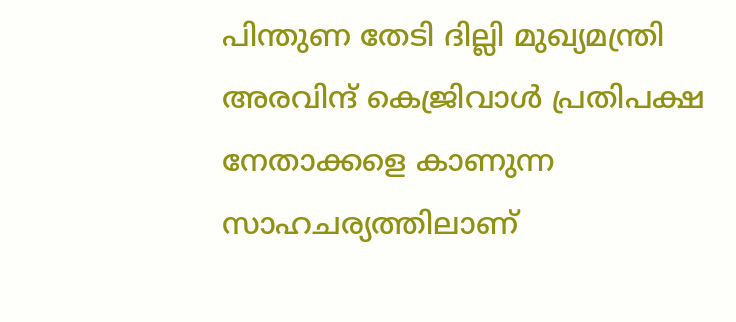പിന്തുണ തേടി ദില്ലി മുഖ്യമന്ത്രി അരവിന്ദ് കെജ്രിവാൾ പ്രതിപക്ഷ നേതാക്കളെ കാണുന്ന സാഹചര്യത്തിലാണ്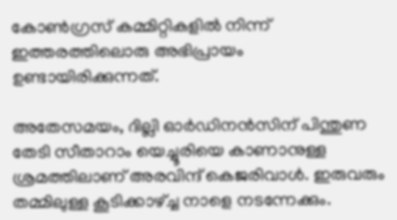കോൺഗ്രസ് കമ്മിറ്റികളിൽ നിന്ന് ഇത്തരത്തിലൊരു അഭിപ്രായം ഉണ്ടായിരിക്കുന്നത്.

അതേസമയം, ദില്ലി ഓർഡിനൻസിന് പിന്തുണ തേടി സീതാറാം യെച്ചൂരിയെ കാണാനുള്ള ശ്രമത്തിലാണ് അരവിന്ദ് കെജരിവാൾ. ഇരുവരും തമ്മിലുള്ള കൂടിക്കാഴ്ച്ച നാളെ നടന്നേക്കും.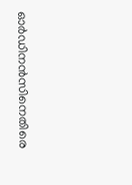ഓർഡിനൻസിനെതിരെ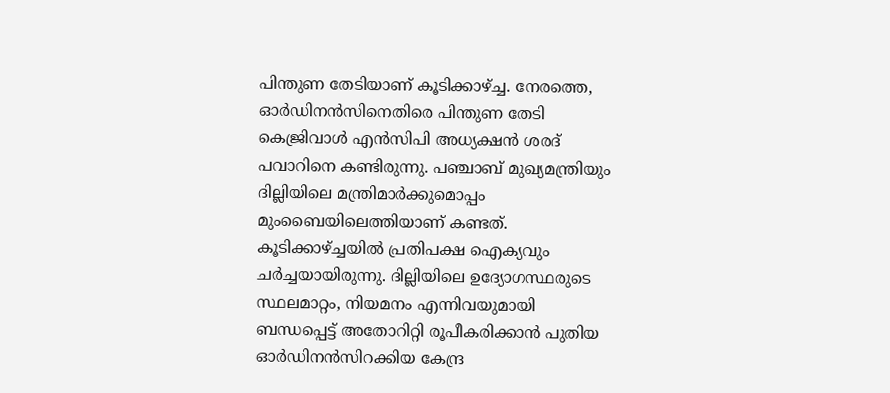പിന്തുണ തേടിയാണ് കൂടിക്കാഴ്ച്ച. നേരത്തെ, ഓർഡിനൻസിനെതിരെ പിന്തുണ തേടി കെജ്രിവാൾ എൻസിപി അധ്യക്ഷൻ ശരദ് പവാറിനെ കണ്ടിരുന്നു. പഞ്ചാബ് മുഖ്യമന്ത്രിയും ദില്ലിയിലെ മന്ത്രിമാർക്കുമൊപ്പം മുംബൈയിലെത്തിയാണ് കണ്ടത്. കൂടിക്കാഴ്ച്ചയിൽ പ്രതിപക്ഷ ഐക്യവും ചർച്ചയായിരുന്നു. ദില്ലിയിലെ ഉദ്യോഗസ്ഥരുടെ സ്ഥലമാറ്റം, നിയമനം എന്നിവയുമായി ബന്ധപ്പെട്ട് അതോറിറ്റി രൂപീകരിക്കാൻ പുതിയ ഓർഡിനൻസിറക്കിയ കേന്ദ്ര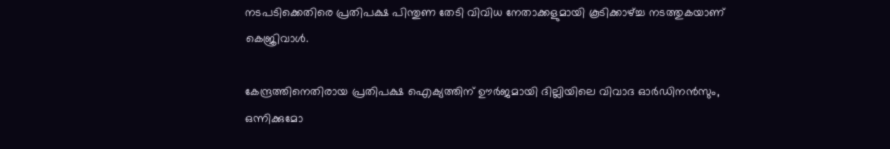നടപടിക്കെതിരെ പ്രതിപക്ഷ പിന്തുണ തേടി വിവിധ നേതാക്കളുമായി കൂടിക്കാഴ്ച്ച നടത്തുകയാണ് കെജ്രിവാൾ.

കേന്ദ്രത്തിനെതിരായ പ്രതിപക്ഷ ഐക്യത്തിന് ഊർജമായി ദില്ലിയിലെ വിവാദ ഓർഡിനൻസും, ഒന്നിക്കുമോ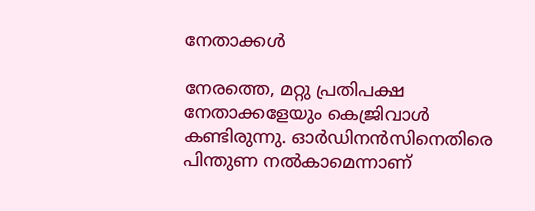നേതാക്കൾ

നേരത്തെ, മറ്റു പ്രതിപക്ഷ നേതാക്കളേയും കെജ്രിവാൾ കണ്ടിരുന്നു. ഓർഡിനൻസിനെതിരെ പിന്തുണ നൽകാമെന്നാണ്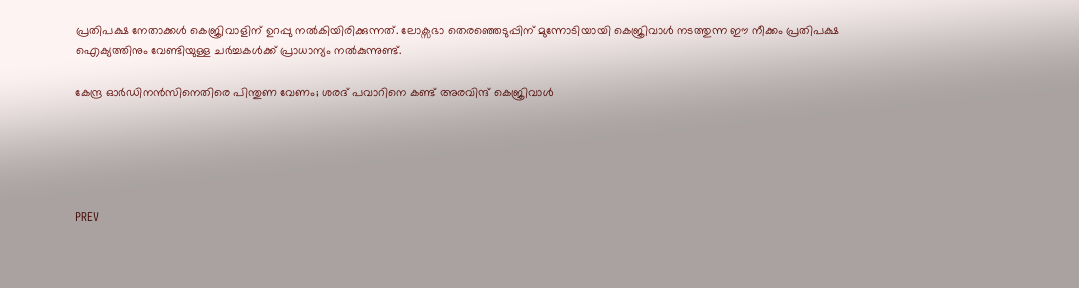പ്രതിപക്ഷ നേതാക്കൾ കെജ്രിവാളിന് ഉറപ്പു നൽകിയിരിക്കുന്നത്. ലോക്സഭാ തെരഞ്ഞെടുപ്പിന് മുന്നോടിയായി കെജ്രിവാൾ നടത്തുന്ന ഈ നീക്കം പ്രതിപക്ഷ ഐക്യത്തിനും വേണ്ടിയുള്ള ചർച്ചകൾക്ക് പ്രാധാന്യം നൽകുന്നുണ്ട്.

കേന്ദ്ര ഓർഡിനൻസിനെതിരെ പിന്തുണ വേണം; ശരദ് പവാറിനെ കണ്ട് അരവിന്ദ് കെജ്രിവാൾ





PREV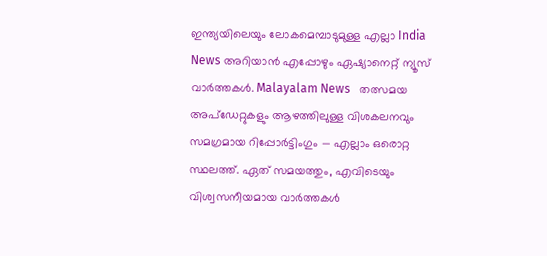ഇന്ത്യയിലെയും ലോകമെമ്പാടുമുള്ള എല്ലാ India News അറിയാൻ എപ്പോഴും ഏഷ്യാനെറ്റ് ന്യൂസ് വാർത്തകൾ. Malayalam News   തത്സമയ അപ്‌ഡേറ്റുകളും ആഴത്തിലുള്ള വിശകലനവും സമഗ്രമായ റിപ്പോർട്ടിംഗും — എല്ലാം ഒരൊറ്റ സ്ഥലത്ത്. ഏത് സമയത്തും, എവിടെയും വിശ്വസനീയമായ വാർത്തകൾ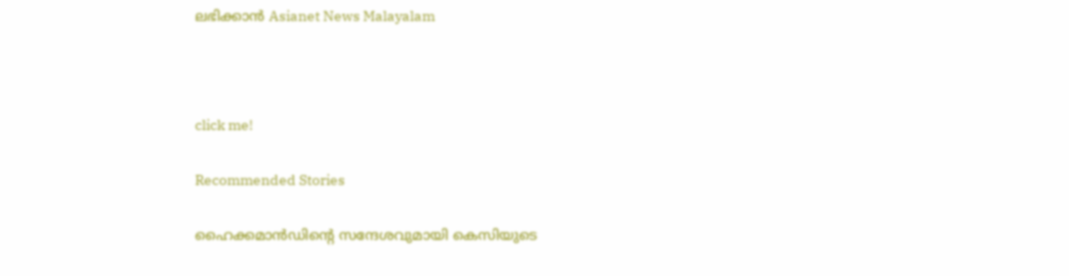ലഭിക്കാൻ Asianet News Malayalam



click me!

Recommended Stories

ഹൈക്കമാന്‍ഡിന്‍റെ സന്ദേശവുമായി കെസിയുടെ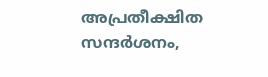അപ്രതീക്ഷിത സന്ദർശനം,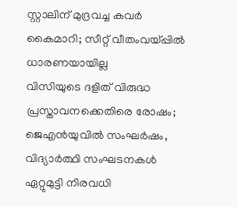സ്റ്റാലിന് മുദ്രവച്ച കവർ കൈമാറി; സീറ്റ് വീതംവയ്പ്പിൽ ധാരണയായില്ല
വിസിയുടെ ദളിത് വിരുദ്ധ പ്രസ്താവനക്കെതിരെ രോഷം; ജെഎൻയുവിൽ സംഘർഷം, വിദ്യാർത്ഥി സംഘടനകൾ ഏറ്റുമുട്ടി നിരവധി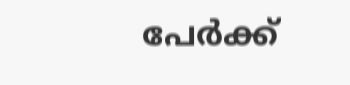പേർക്ക്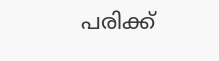പരിക്ക്